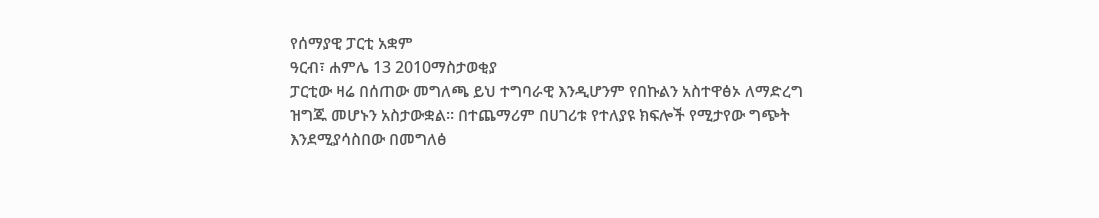የሰማያዊ ፓርቲ አቋም
ዓርብ፣ ሐምሌ 13 2010ማስታወቂያ
ፓርቲው ዛሬ በሰጠው መግለጫ ይህ ተግባራዊ እንዲሆንም የበኩልን አስተዋፅኦ ለማድረግ ዝግጁ መሆኑን አስታውቋል። በተጨማሪም በሀገሪቱ የተለያዩ ክፍሎች የሚታየው ግጭት እንደሚያሳስበው በመግለፅ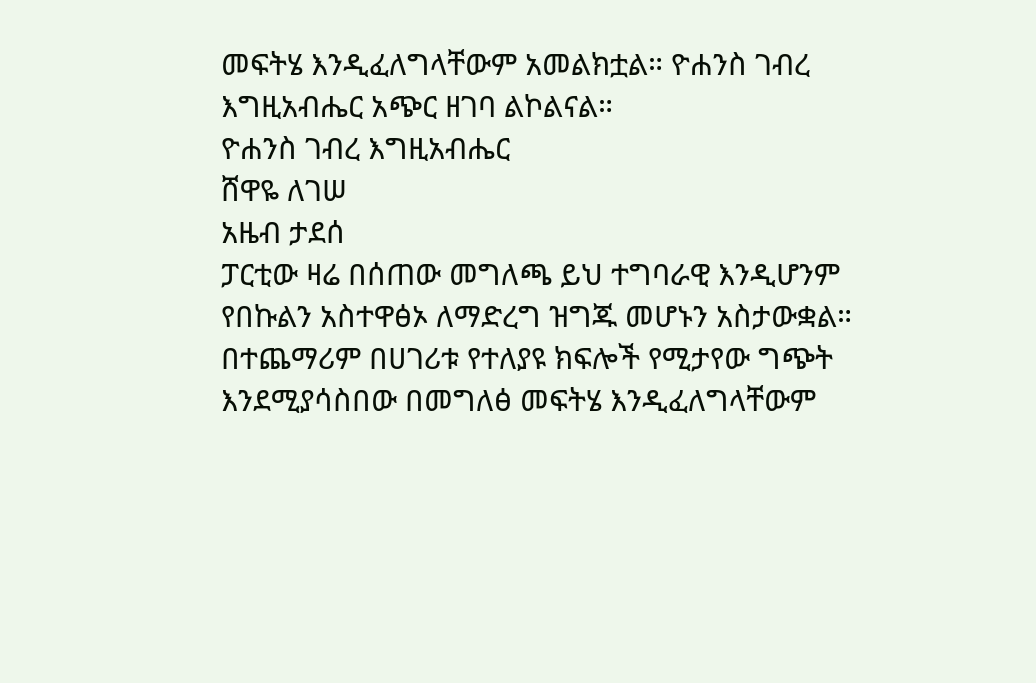መፍትሄ እንዲፈለግላቸውም አመልክቷል። ዮሐንስ ገብረ እግዚአብሔር አጭር ዘገባ ልኮልናል።
ዮሐንስ ገብረ እግዚአብሔር
ሸዋዬ ለገሠ
አዜብ ታደሰ
ፓርቲው ዛሬ በሰጠው መግለጫ ይህ ተግባራዊ እንዲሆንም የበኩልን አስተዋፅኦ ለማድረግ ዝግጁ መሆኑን አስታውቋል። በተጨማሪም በሀገሪቱ የተለያዩ ክፍሎች የሚታየው ግጭት እንደሚያሳስበው በመግለፅ መፍትሄ እንዲፈለግላቸውም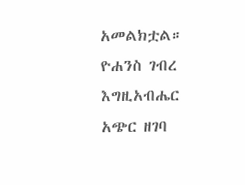አመልክቷል። ዮሐንስ ገብረ እግዚአብሔር አጭር ዘገባ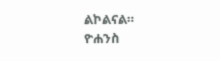ልኮልናል።
ዮሐንስ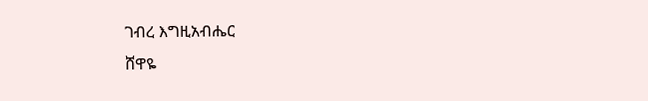ገብረ እግዚአብሔር
ሸዋዬ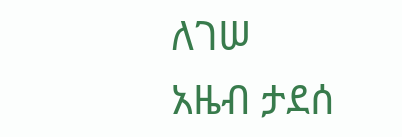ለገሠ
አዜብ ታደሰ